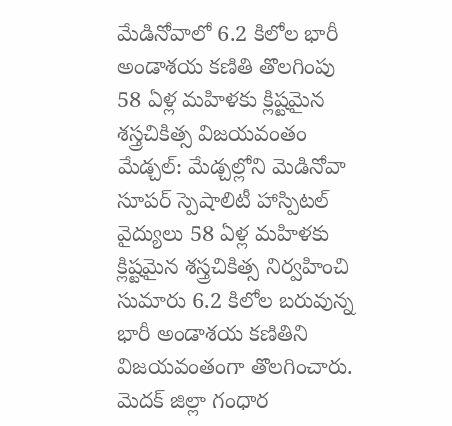మేడినోవాలో 6.2 కిలోల భారీ అండాశయ కణితి తొలగింపు
58 ఏళ్ల మహిళకు క్లిష్టమైన శస్త్రచికిత్స విజయవంతం
మేడ్చల్: మేడ్చల్లోని మెడినోవా సూపర్ స్పెషాలిటీ హాస్పిటల్ వైద్యులు 58 ఏళ్ల మహిళకు క్లిష్టమైన శస్త్రచికిత్స నిర్వహించి సుమారు 6.2 కిలోల బరువున్న భారీ అండాశయ కణితిని విజయవంతంగా తొలగించారు. మెదక్ జిల్లా గంధార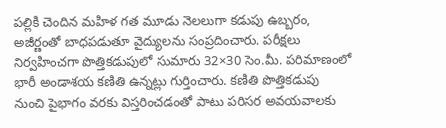పల్లికి చెందిన మహిళ గత మూడు నెలలుగా కడుపు ఉబ్బరం, అజీర్ణంతో బాధపడుతూ వైద్యులను సంప్రదించారు. పరీక్షలు నిర్వహించగా పొత్తికడుపులో సుమారు 32×30 సెం.మీ. పరిమాణంలో భారీ అండాశయ కణితి ఉన్నట్లు గుర్తించారు. కణితి పొత్తికడుపు నుంచి పైభాగం వరకు విస్తరించడంతో పాటు పరిసర అవయవాలకు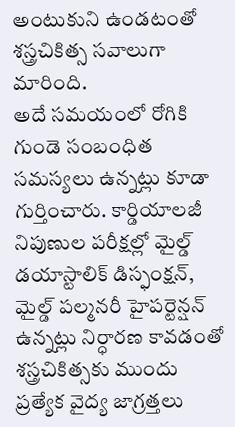అంటుకుని ఉండటంతో శస్త్రచికిత్స సవాలుగా మారింది.
అదే సమయంలో రోగికి గుండె సంబంధిత సమస్యలు ఉన్నట్లు కూడా గుర్తించారు. కార్డియాలజీ నిపుణుల పరీక్షల్లో మైల్డ్ డయాస్టాలిక్ డిస్ఫంక్షన్, మైల్డ్ పల్మనరీ హైపర్టెన్షన్ ఉన్నట్లు నిర్ధారణ కావడంతో శస్త్రచికిత్సకు ముందు ప్రత్యేక వైద్య జాగ్రత్తలు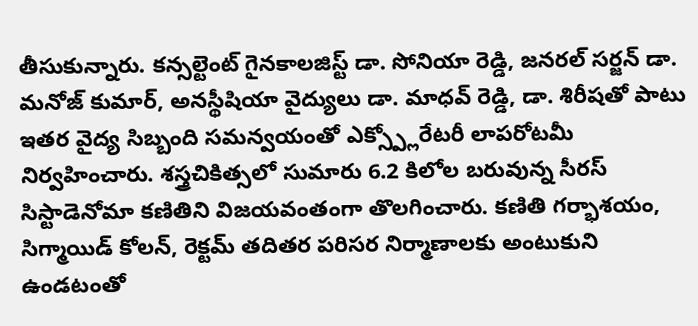తీసుకున్నారు. కన్సల్టెంట్ గైనకాలజిస్ట్ డా. సోనియా రెడ్డి, జనరల్ సర్జన్ డా. మనోజ్ కుమార్, అనస్థీషియా వైద్యులు డా. మాధవ్ రెడ్డి, డా. శిరీషతో పాటు ఇతర వైద్య సిబ్బంది సమన్వయంతో ఎక్స్ప్లోరేటరీ లాపరోటమీ నిర్వహించారు. శస్త్రచికిత్సలో సుమారు 6.2 కిలోల బరువున్న సీరస్ సిస్టాడెనోమా కణితిని విజయవంతంగా తొలగించారు. కణితి గర్భాశయం, సిగ్మాయిడ్ కోలన్, రెక్టమ్ తదితర పరిసర నిర్మాణాలకు అంటుకుని ఉండటంతో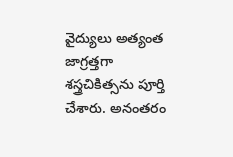వైద్యులు అత్యంత జాగ్రత్తగా శస్త్రచికిత్సను పూర్తి చేశారు. అనంతరం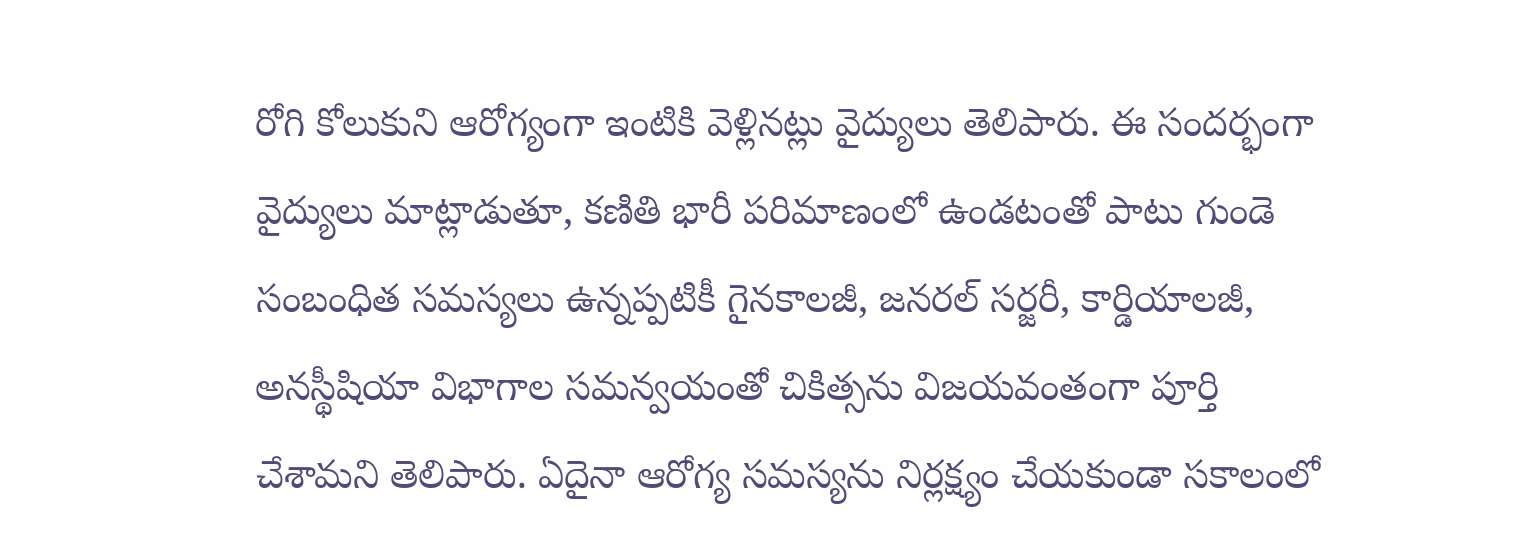రోగి కోలుకుని ఆరోగ్యంగా ఇంటికి వెళ్లినట్లు వైద్యులు తెలిపారు. ఈ సందర్భంగా వైద్యులు మాట్లాడుతూ, కణితి భారీ పరిమాణంలో ఉండటంతో పాటు గుండె సంబంధిత సమస్యలు ఉన్నప్పటికీ గైనకాలజీ, జనరల్ సర్జరీ, కార్డియాలజీ, అనస్థీషియా విభాగాల సమన్వయంతో చికిత్సను విజయవంతంగా పూర్తి చేశామని తెలిపారు. ఏదైనా ఆరోగ్య సమస్యను నిర్లక్ష్యం చేయకుండా సకాలంలో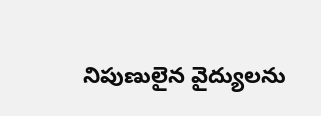నిపుణులైన వైద్యులను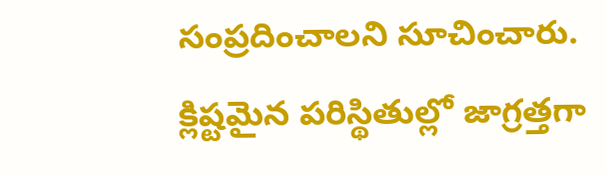సంప్రదించాలని సూచించారు.
క్లిష్టమైన పరిస్థితుల్లో జాగ్రత్తగా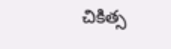చికిత్స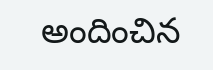అందించిన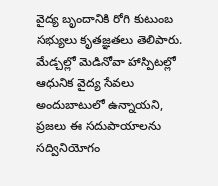వైద్య బృందానికి రోగి కుటుంబ సభ్యులు కృతజ్ఞతలు తెలిపారు. మేడ్చల్లో మెడినోవా హాస్పిటల్లో ఆధునిక వైద్య సేవలు అందుబాటులో ఉన్నాయని, ప్రజలు ఈ సదుపాయాలను సద్వినియోగం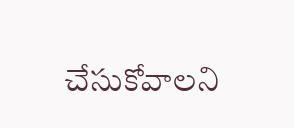చేసుకోవాలని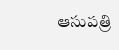ఆసుపత్రి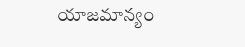యాజమాన్యం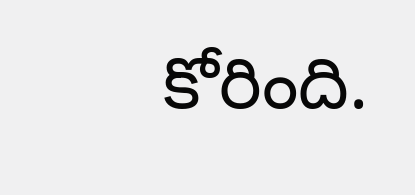కోరింది.